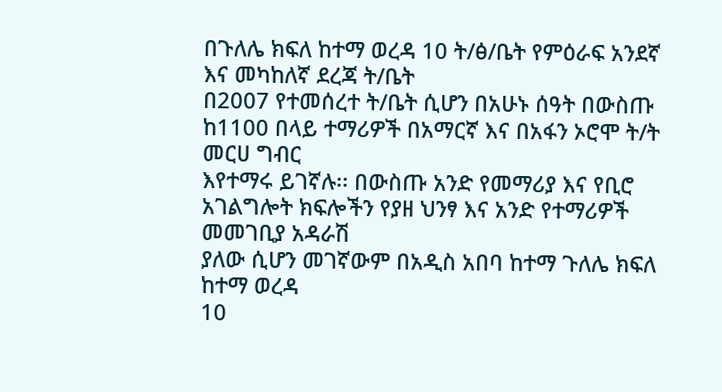በጉለሌ ክፍለ ከተማ ወረዳ 10 ት/ፅ/ቤት የምዕራፍ አንደኛ እና መካከለኛ ደረጃ ት/ቤት
በ2007 የተመሰረተ ት/ቤት ሲሆን በአሁኑ ሰዓት በውስጡ ከ1100 በላይ ተማሪዎች በአማርኛ እና በአፋን ኦሮሞ ት/ት መርሀ ግብር
እየተማሩ ይገኛሉ፡፡ በውስጡ አንድ የመማሪያ እና የቢሮ አገልግሎት ክፍሎችን የያዘ ህንፃ እና አንድ የተማሪዎች መመገቢያ አዳራሽ
ያለው ሲሆን መገኛውም በአዲስ አበባ ከተማ ጉለሌ ክፍለ ከተማ ወረዳ
10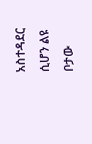አስተዳደር ሲሆን ልዩ ቦታው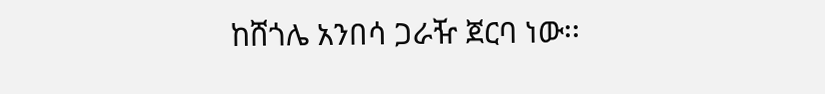ከሸጎሌ አንበሳ ጋራዥ ጀርባ ነው፡፡